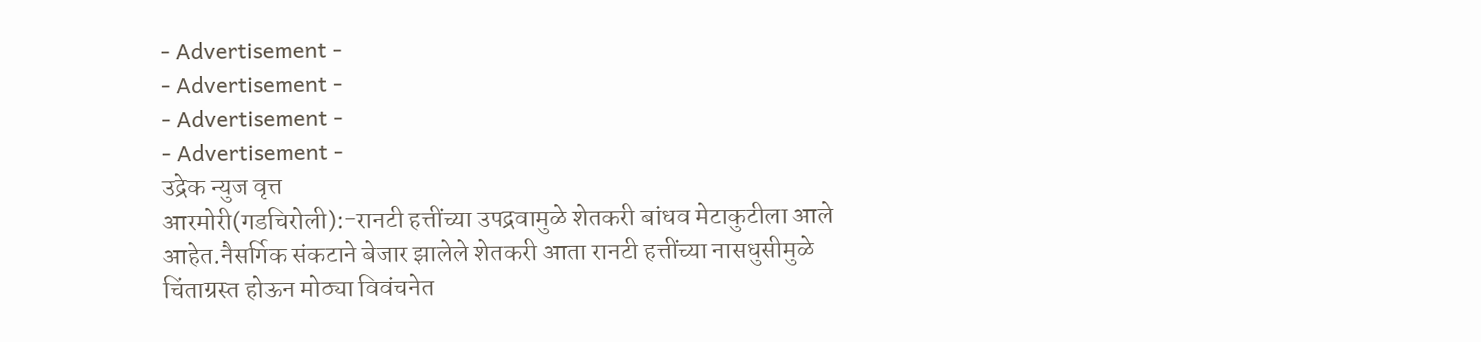- Advertisement -
- Advertisement -
- Advertisement -
- Advertisement -
उद्रेक न्युज वृत्त
आरमोरी(गडचिरोली):-रानटी हत्तींच्या उपद्रवामुळे शेतकरी बांधव मेटाकुटीला आले आहेत.नैसर्गिक संकटाने बेजार झालेले शेतकरी आता रानटी हत्तींच्या नासधुसीमुळे चिंताग्रस्त होऊन मोठ्या विवंचनेत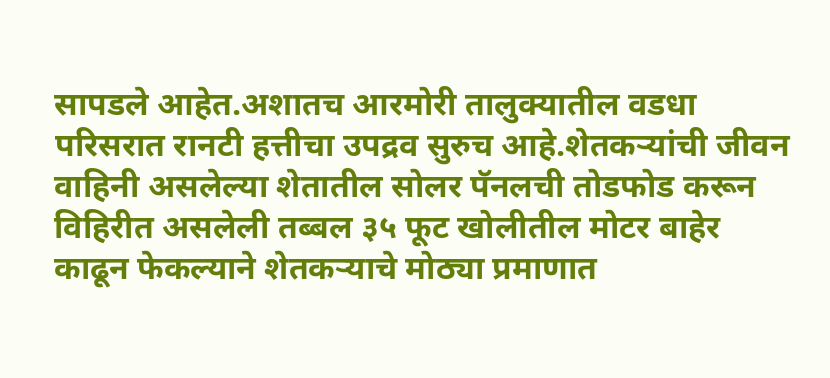सापडले आहेत.अशातच आरमोरी तालुक्यातील वडधा परिसरात रानटी हत्तीचा उपद्रव सुरुच आहे.शेतकऱ्यांची जीवन वाहिनी असलेल्या शेतातील सोलर पॅनलची तोडफोड करून विहिरीत असलेली तब्बल ३५ फूट खोलीतील मोटर बाहेर काढून फेकल्याने शेतकऱ्याचे मोठ्या प्रमाणात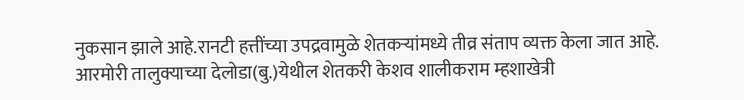नुकसान झाले आहे.रानटी हत्तींच्या उपद्रवामुळे शेतकऱ्यांमध्ये तीव्र संताप व्यक्त केला जात आहे.
आरमोरी तालुक्याच्या देलोडा(बु.)येथील शेतकरी केशव शालीकराम म्हशाखेत्री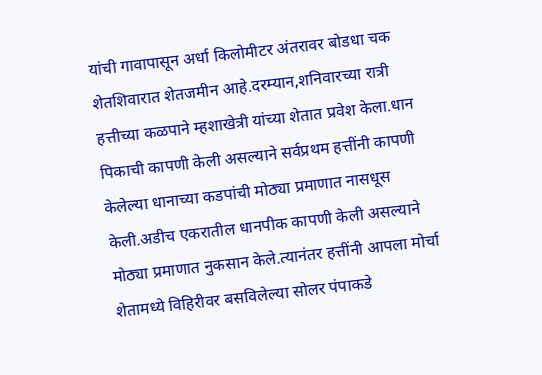यांची गावापासून अर्धा किलोमीटर अंतरावर बोडधा चक शेतशिवारात शेतजमीन आहे.दरम्यान,शनिवारच्या रात्री हत्तीच्या कळपाने म्हशाखेत्री यांच्या शेतात प्रवेश केला.धान पिकाची कापणी केली असल्याने सर्वप्रथम हत्तींनी कापणी केलेल्या धानाच्या कडपांची मोठ्या प्रमाणात नासधूस केली.अडीच एकरातील धानपीक कापणी केली असल्याने मोठ्या प्रमाणात नुकसान केले.त्यानंतर हत्तींनी आपला मोर्चा शेतामध्ये विहिरीवर बसविलेल्या सोलर पंपाकडे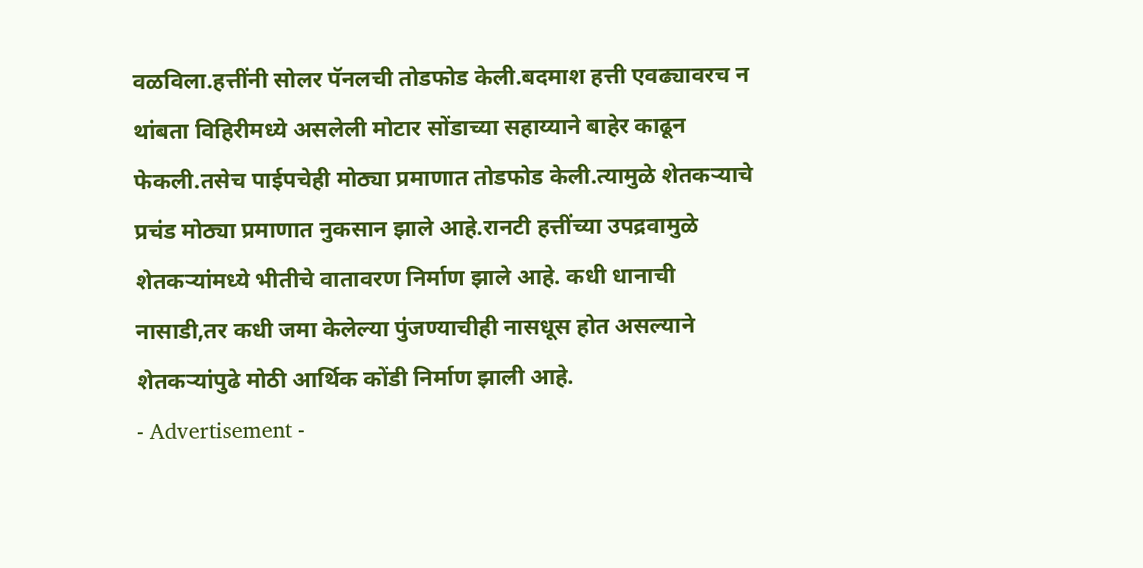वळविला.हत्तींनी सोलर पॅनलची तोडफोड केली.बदमाश हत्ती एवढ्यावरच न थांबता विहिरीमध्ये असलेली मोटार सोंडाच्या सहाय्याने बाहेर काढून फेकली.तसेच पाईपचेही मोठ्या प्रमाणात तोडफोड केली.त्यामुळे शेतकऱ्याचे प्रचंड मोठ्या प्रमाणात नुकसान झाले आहे.रानटी हत्तींच्या उपद्रवामुळे शेतकऱ्यांमध्ये भीतीचे वातावरण निर्माण झाले आहे. कधी धानाची नासाडी,तर कधी जमा केलेल्या पुंजण्याचीही नासधूस होत असल्याने शेतकऱ्यांपुढे मोठी आर्थिक कोंडी निर्माण झाली आहे.
- Advertisement -